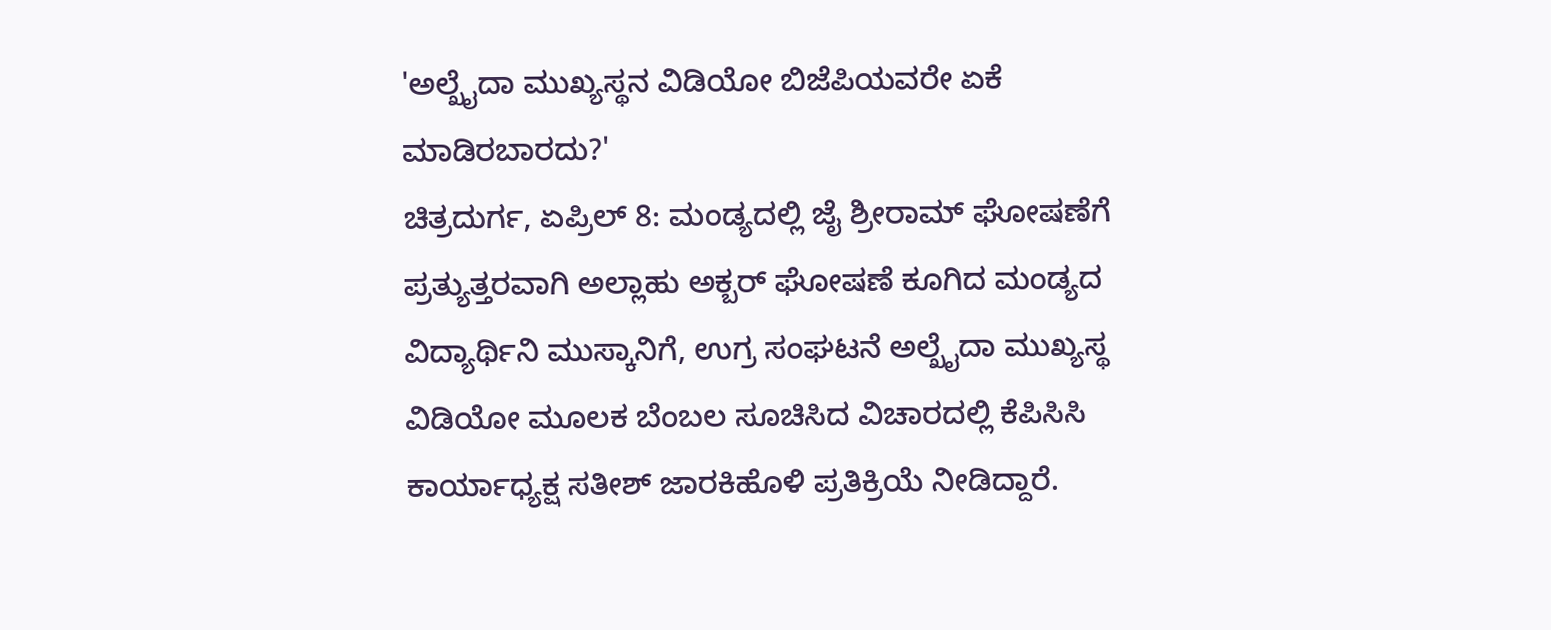'ಅಲ್ಖೈದಾ ಮುಖ್ಯಸ್ಥನ ವಿಡಿಯೋ ಬಿಜೆಪಿಯವರೇ ಏಕೆ ಮಾಡಿರಬಾರದು?'
ಚಿತ್ರದುರ್ಗ, ಏಪ್ರಿಲ್ 8: ಮಂಡ್ಯದಲ್ಲಿ ಜೈ ಶ್ರೀರಾಮ್ ಘೋಷಣೆಗೆ ಪ್ರತ್ಯುತ್ತರವಾಗಿ ಅಲ್ಲಾಹು ಅಕ್ಬರ್ ಘೋಷಣೆ ಕೂಗಿದ ಮಂಡ್ಯದ ವಿದ್ಯಾರ್ಥಿನಿ ಮುಸ್ಕಾನಿಗೆ, ಉಗ್ರ ಸಂಘಟನೆ ಅಲ್ಖೈದಾ ಮುಖ್ಯಸ್ಥ ವಿಡಿಯೋ ಮೂಲಕ ಬೆಂಬಲ ಸೂಚಿಸಿದ ವಿಚಾರದಲ್ಲಿ ಕೆಪಿಸಿಸಿ ಕಾರ್ಯಾಧ್ಯಕ್ಷ ಸತೀಶ್ ಜಾರಕಿಹೊಳಿ ಪ್ರತಿಕ್ರಿಯೆ ನೀಡಿದ್ದಾರೆ.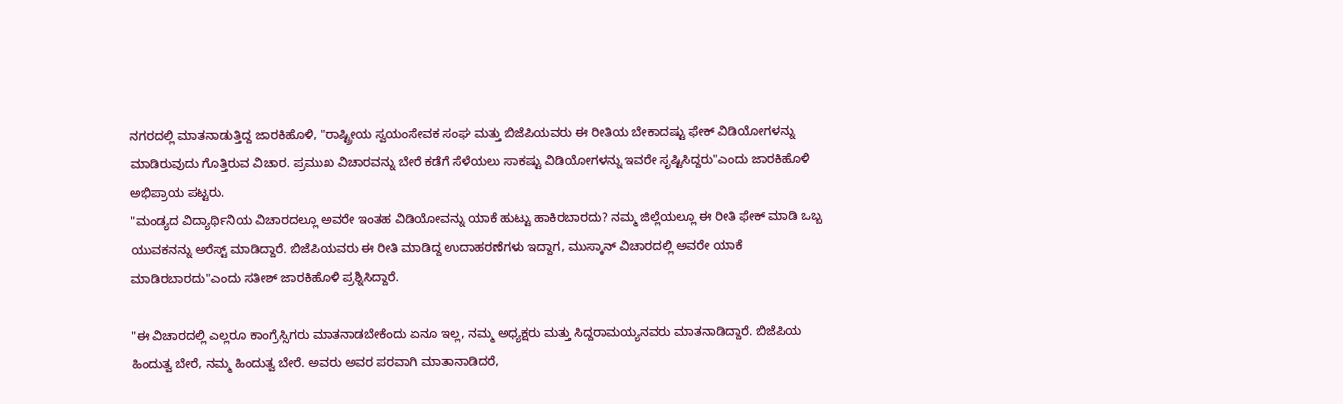ನಗರದಲ್ಲಿ ಮಾತನಾಡುತ್ತಿದ್ದ ಜಾರಕಿಹೊಳಿ, "ರಾಷ್ಟ್ರೀಯ ಸ್ವಯಂಸೇವಕ ಸಂಘ ಮತ್ತು ಬಿಜೆಪಿಯವರು ಈ ರೀತಿಯ ಬೇಕಾದಷ್ಟು ಫೇಕ್ ವಿಡಿಯೋಗಳನ್ನು ಮಾಡಿರುವುದು ಗೊತ್ತಿರುವ ವಿಚಾರ. ಪ್ರಮುಖ ವಿಚಾರವನ್ನು ಬೇರೆ ಕಡೆಗೆ ಸೆಳೆಯಲು ಸಾಕಷ್ಟು ವಿಡಿಯೋಗಳನ್ನು ಇವರೇ ಸೃಷ್ಟಿಸಿದ್ದರು"ಎಂದು ಜಾರಕಿಹೊಳಿ ಅಭಿಪ್ರಾಯ ಪಟ್ಟರು.
"ಮಂಡ್ಯದ ವಿದ್ಯಾರ್ಥಿನಿಯ ವಿಚಾರದಲ್ಲೂ ಅವರೇ ಇಂತಹ ವಿಡಿಯೋವನ್ನು ಯಾಕೆ ಹುಟ್ಟು ಹಾಕಿರಬಾರದು? ನಮ್ಮ ಜಿಲ್ಲೆಯಲ್ಲೂ ಈ ರೀತಿ ಫೇಕ್ ಮಾಡಿ ಒಬ್ಬ ಯುವಕನನ್ನು ಅರೆಸ್ಟ್ ಮಾಡಿದ್ದಾರೆ. ಬಿಜೆಪಿಯವರು ಈ ರೀತಿ ಮಾಡಿದ್ದ ಉದಾಹರಣೆಗಳು ಇದ್ದಾಗ, ಮುಸ್ಕಾನ್ ವಿಚಾರದಲ್ಲಿ ಅವರೇ ಯಾಕೆ ಮಾಡಿರಬಾರದು"ಎಂದು ಸತೀಶ್ ಜಾರಕಿಹೊಳಿ ಪ್ರಶ್ನಿಸಿದ್ದಾರೆ.

"ಈ ವಿಚಾರದಲ್ಲಿ ಎಲ್ಲರೂ ಕಾಂಗ್ರೆಸ್ಸಿಗರು ಮಾತನಾಡಬೇಕೆಂದು ಏನೂ ಇಲ್ಲ, ನಮ್ಮ ಅಧ್ಯಕ್ಷರು ಮತ್ತು ಸಿದ್ದರಾಮಯ್ಯನವರು ಮಾತನಾಡಿದ್ದಾರೆ. ಬಿಜೆಪಿಯ ಹಿಂದುತ್ವ ಬೇರೆ, ನಮ್ಮ ಹಿಂದುತ್ವ ಬೇರೆ. ಅವರು ಅವರ ಪರವಾಗಿ ಮಾತಾನಾಡಿದರೆ,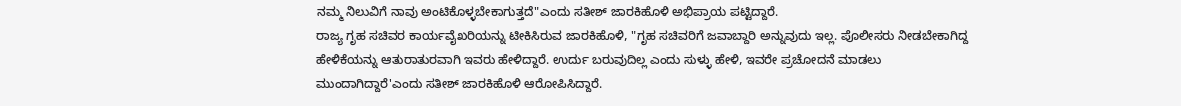ನಮ್ಮ ನಿಲುವಿಗೆ ನಾವು ಅಂಟಿಕೊಳ್ಳಬೇಕಾಗುತ್ತದೆ"ಎಂದು ಸತೀಶ್ ಜಾರಕಿಹೊಳಿ ಅಭಿಪ್ರಾಯ ಪಟ್ಟಿದ್ದಾರೆ.
ರಾಜ್ಯ ಗೃಹ ಸಚಿವರ ಕಾರ್ಯವೈಖರಿಯನ್ನು ಟೀಕಿಸಿರುವ ಜಾರಕಿಹೊಳಿ, "ಗೃಹ ಸಚಿವರಿಗೆ ಜವಾಬ್ದಾರಿ ಅನ್ನುವುದು ಇಲ್ಲ. ಪೊಲೀಸರು ನೀಡಬೇಕಾಗಿದ್ದ ಹೇಳಿಕೆಯನ್ನು ಆತುರಾತುರವಾಗಿ ಇವರು ಹೇಳಿದ್ದಾರೆ. ಉರ್ದು ಬರುವುದಿಲ್ಲ ಎಂದು ಸುಳ್ಳು ಹೇಳಿ, ಇವರೇ ಪ್ರಚೋದನೆ ಮಾಡಲು ಮುಂದಾಗಿದ್ದಾರೆ'ಎಂದು ಸತೀಶ್ ಜಾರಕಿಹೊಳಿ ಆರೋಪಿಸಿದ್ದಾರೆ.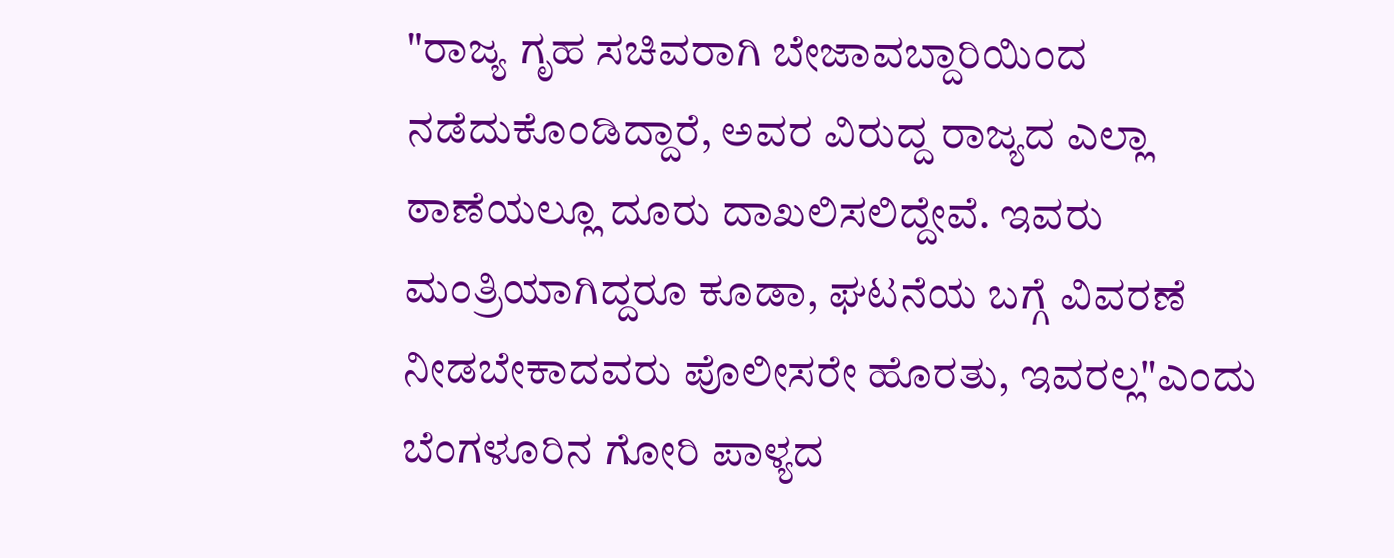"ರಾಜ್ಯ ಗೃಹ ಸಚಿವರಾಗಿ ಬೇಜಾವಬ್ದಾರಿಯಿಂದ ನಡೆದುಕೊಂಡಿದ್ದಾರೆ, ಅವರ ವಿರುದ್ದ ರಾಜ್ಯದ ಎಲ್ಲಾ ಠಾಣೆಯಲ್ಲೂ ದೂರು ದಾಖಲಿಸಲಿದ್ದೇವೆ. ಇವರು ಮಂತ್ರಿಯಾಗಿದ್ದರೂ ಕೂಡಾ, ಘಟನೆಯ ಬಗ್ಗೆ ವಿವರಣೆ ನೀಡಬೇಕಾದವರು ಪೊಲೀಸರೇ ಹೊರತು, ಇವರಲ್ಲ"ಎಂದು ಬೆಂಗಳೂರಿನ ಗೋರಿ ಪಾಳ್ಯದ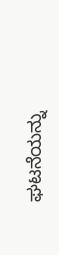ಘಟನೆಯನ್ನು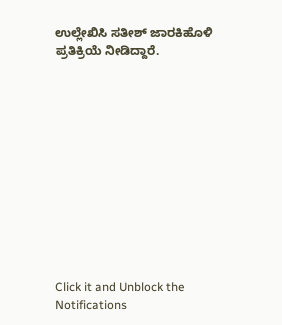ಉಲ್ಲೇಖಿಸಿ ಸತೀಶ್ ಜಾರಕಿಹೊಳಿ ಪ್ರತಿಕ್ರಿಯೆ ನೀಡಿದ್ದಾರೆ.












Click it and Unblock the Notifications